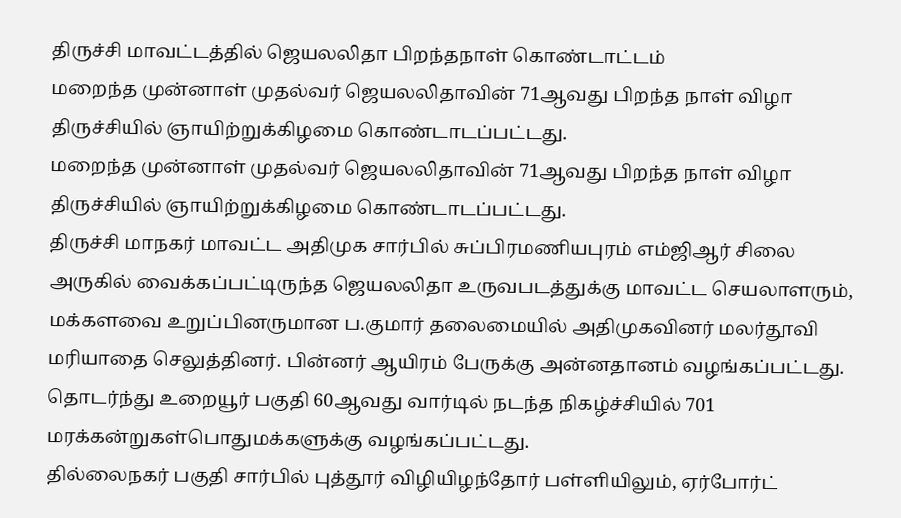திருச்சி மாவட்டத்தில் ஜெயலலிதா பிறந்தநாள் கொண்டாட்டம்
மறைந்த முன்னாள் முதல்வர் ஜெயலலிதாவின் 71ஆவது பிறந்த நாள் விழா திருச்சியில் ஞாயிற்றுக்கிழமை கொண்டாடப்பட்டது.
மறைந்த முன்னாள் முதல்வர் ஜெயலலிதாவின் 71ஆவது பிறந்த நாள் விழா திருச்சியில் ஞாயிற்றுக்கிழமை கொண்டாடப்பட்டது.
திருச்சி மாநகர் மாவட்ட அதிமுக சார்பில் சுப்பிரமணியபுரம் எம்ஜிஆர் சிலை அருகில் வைக்கப்பட்டிருந்த ஜெயலலிதா உருவபடத்துக்கு மாவட்ட செயலாளரும், மக்களவை உறுப்பினருமான ப.குமார் தலைமையில் அதிமுகவினர் மலர்தூவி மரியாதை செலுத்தினர். பின்னர் ஆயிரம் பேருக்கு அன்னதானம் வழங்கப்பட்டது. தொடர்ந்து உறையூர் பகுதி 60ஆவது வார்டில் நடந்த நிகழ்ச்சியில் 701 மரக்கன்றுகள்பொதுமக்களுக்கு வழங்கப்பட்டது.
தில்லைநகர் பகுதி சார்பில் புத்தூர் விழியிழந்தோர் பள்ளியிலும், ஏர்போர்ட்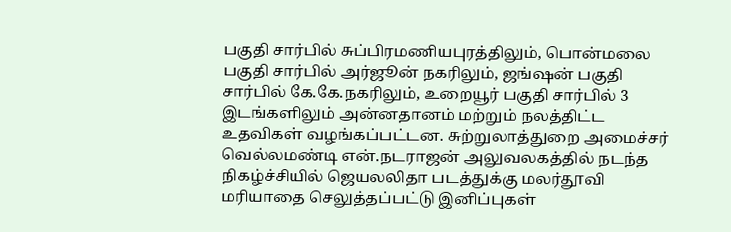பகுதி சார்பில் சுப்பிரமணியபுரத்திலும், பொன்மலை பகுதி சார்பில் அர்ஜூன் நகரிலும், ஜங்ஷன் பகுதி சார்பில் கே.கே.நகரிலும், உறையூர் பகுதி சார்பில் 3 இடங்களிலும் அன்னதானம் மற்றும் நலத்திட்ட உதவிகள் வழங்கப்பட்டன. சுற்றுலாத்துறை அமைச்சர் வெல்லமண்டி என்.நடராஜன் அலுவலகத்தில் நடந்த நிகழ்ச்சியில் ஜெயலலிதா படத்துக்கு மலர்தூவி மரியாதை செலுத்தப்பட்டு இனிப்புகள்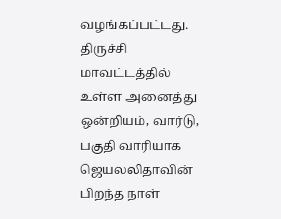வழங்கப்பட்டது. திருச்சி மாவட்டத்தில் உள்ள அனைத்து ஒன்றியம், வார்டு, பகுதி வாரியாக ஜெயலலிதாவின் பிறந்த நாள்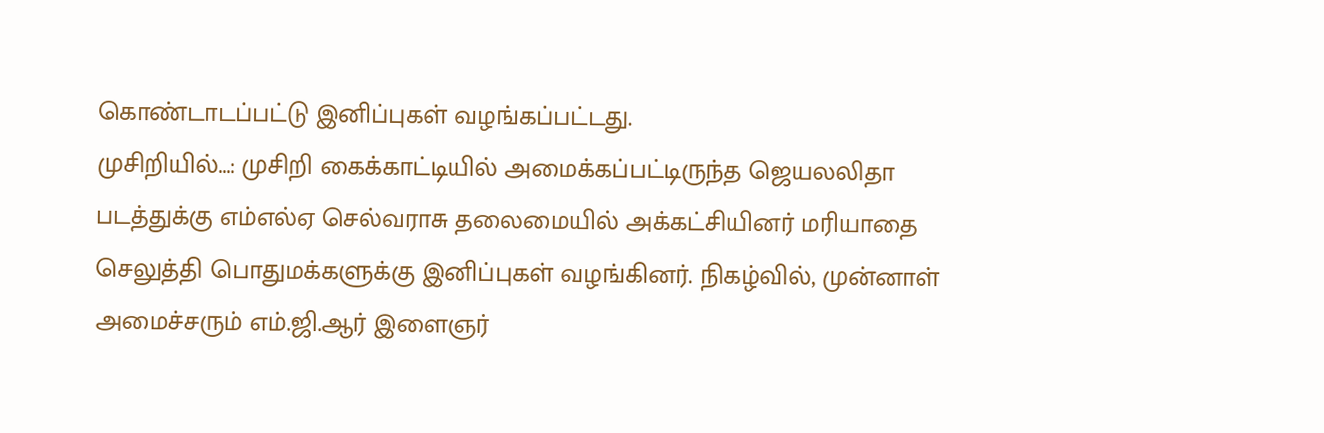கொண்டாடப்பட்டு இனிப்புகள் வழங்கப்பட்டது.
முசிறியில்...: முசிறி கைக்காட்டியில் அமைக்கப்பட்டிருந்த ஜெயலலிதா படத்துக்கு எம்எல்ஏ செல்வராசு தலைமையில் அக்கட்சியினர் மரியாதை செலுத்தி பொதுமக்களுக்கு இனிப்புகள் வழங்கினர். நிகழ்வில், முன்னாள் அமைச்சரும் எம்.ஜி.ஆர் இளைஞர்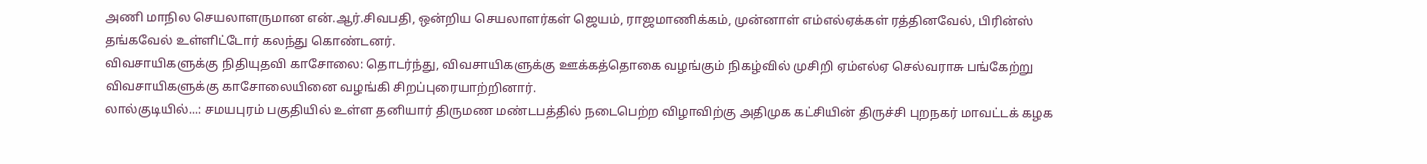அணி மாநில செயலாளருமான என்.ஆர்.சிவபதி, ஒன்றிய செயலாளர்கள் ஜெயம், ராஜமாணிக்கம், முன்னாள் எம்எல்ஏக்கள் ரத்தினவேல், பிரின்ஸ் தங்கவேல் உள்ளிட்டோர் கலந்து கொண்டனர்.
விவசாயிகளுக்கு நிதியுதவி காசோலை: தொடர்ந்து, விவசாயிகளுக்கு ஊக்கத்தொகை வழங்கும் நிகழ்வில் முசிறி ஏம்எல்ஏ செல்வராசு பங்கேற்று விவசாயிகளுக்கு காசோலையினை வழங்கி சிறப்புரையாற்றினார்.
லால்குடியில்...: சமயபுரம் பகுதியில் உள்ள தனியார் திருமண மண்டபத்தில் நடைபெற்ற விழாவிற்கு அதிமுக கட்சியின் திருச்சி புறநகர் மாவட்டக் கழக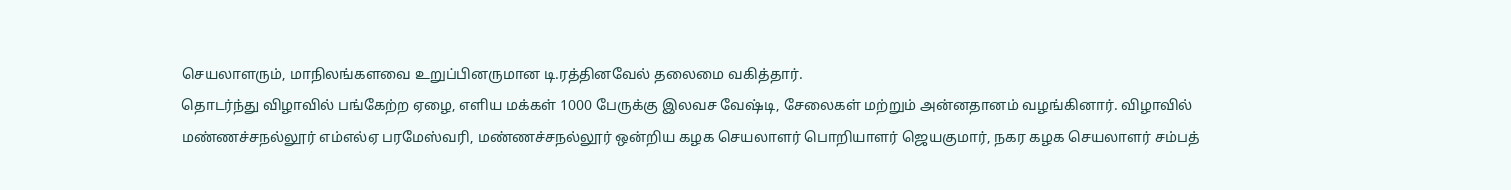செயலாளரும், மாநிலங்களவை உறுப்பினருமான டி.ரத்தினவேல் தலைமை வகித்தார்.
தொடர்ந்து விழாவில் பங்கேற்ற ஏழை, எளிய மக்கள் 1000 பேருக்கு இலவச வேஷ்டி, சேலைகள் மற்றும் அன்னதானம் வழங்கினார். விழாவில் மண்ணச்சநல்லூர் எம்எல்ஏ பரமேஸ்வரி, மண்ணச்சநல்லூர் ஒன்றிய கழக செயலாளர் பொறியாளர் ஜெயகுமார், நகர கழக செயலாளர் சம்பத்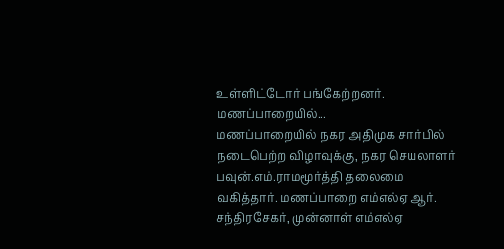உள்ளிட்டோர் பங்கேற்றனர்.
மணப்பாறையில்...
மணப்பாறையில் நகர அதிமுக சார்பில் நடைபெற்ற விழாவுக்கு, நகர செயலாளர் பவுன்.எம்.ராமமூர்த்தி தலைமை வகித்தார். மணப்பாறை எம்எல்ஏ ஆர். சந்திரசேகர், முன்னாள் எம்எல்ஏ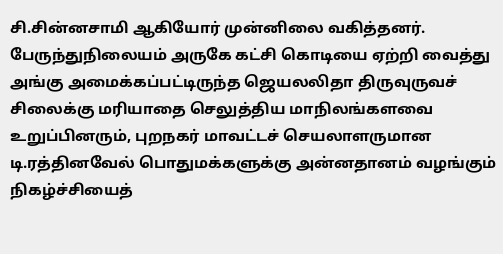சி.சின்னசாமி ஆகியோர் முன்னிலை வகித்தனர். பேருந்துநிலையம் அருகே கட்சி கொடியை ஏற்றி வைத்து அங்கு அமைக்கப்பட்டிருந்த ஜெயலலிதா திருவுருவச் சிலைக்கு மரியாதை செலுத்திய மாநிலங்களவை உறுப்பினரும், புறநகர் மாவட்டச் செயலாளருமான டி.ரத்தினவேல் பொதுமக்களுக்கு அன்னதானம் வழங்கும் நிகழ்ச்சியைத்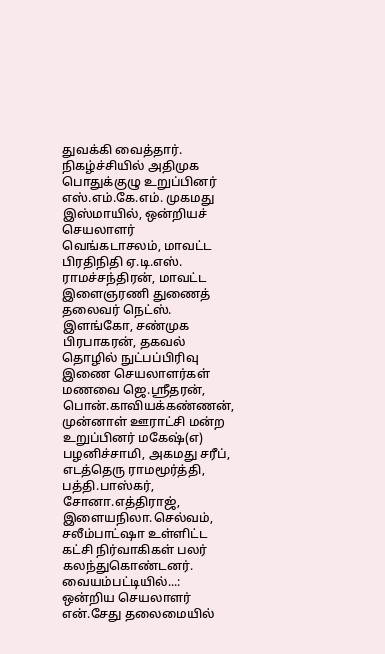துவக்கி வைத்தார்.
நிகழ்ச்சியில் அதிமுக பொதுக்குழு உறுப்பினர் எஸ்.எம்.கே.எம். முகமது இஸ்மாயில், ஒன்றியச் செயலாளர் வெங்கடாசலம், மாவட்ட பிரதிநிதி ஏ.டி.எஸ். ராமச்சந்திரன், மாவட்ட இளைஞரணி துணைத் தலைவர் நெட்ஸ். இளங்கோ, சண்முக பிரபாகரன், தகவல் தொழில் நுட்பப்பிரிவு இணை செயலாளர்கள் மணவை ஜெ.ஸ்ரீதரன், பொன்.காவியக்கண்ணன், முன்னாள் ஊராட்சி மன்ற உறுப்பினர் மகேஷ்(எ) பழனிச்சாமி, அகமது சரீப், எடத்தெரு ராமமூர்த்தி, பத்தி.பாஸ்கர், சோனா.எத்திராஜ், இளையநிலா.செல்வம், சலீம்பாட்ஷா உள்ளிட்ட கட்சி நிர்வாகிகள் பலர் கலந்துகொண்டனர்.
வையம்பட்டியில்...: ஒன்றிய செயலாளர் என்.சேது தலைமையில்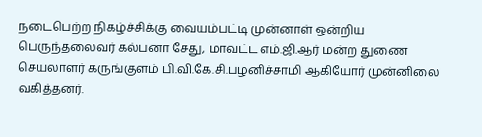நடைபெற்ற நிகழ்ச்சிக்கு வையம்பட்டி முன்னாள் ஒன்றிய பெருந்தலைவர் கல்பனா சேது, மாவட்ட எம்.ஜி.ஆர் மன்ற துணை செயலாளர் கருங்குளம் பி.வி.கே.சி.பழனிச்சாமி ஆகியோர் முன்னிலை வகித்தனர்.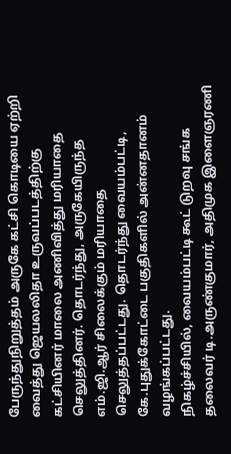பேருந்துநிறுத்தம் அருகே கட்சி கொடியை ஏற்றி வைத்து ஜெயலலிதா உருவப்படத்திற்கு கட்சியினர் மாலை அணிவித்து மரியாதை செலுத்தினர். தொடர்ந்து, அருகேயிருந்த எம்.ஜி.ஆர் சிலைக்கும் மரியாதை செலுத்தப்பட்டது. தொடர்ந்து வையம்பட்டி, கே.புதுக்கோட்டை பகுதிகளில் அன்னதானம் வழங்கப்பட்டது.
நிகழ்ச்சியில், வையம்பட்டி கூட் டுறவு சங்க தலைவர் டி.அருண்குமார், அதிமுக இளைஞரணி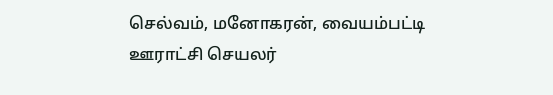செல்வம், மனோகரன், வையம்பட்டி ஊராட்சி செயலர்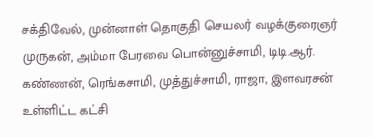சக்திவேல், முன்னாள் தொகுதி செயலர் வழக்குரைஞர் முருகன், அம்மா பேரவை பொன்னுச்சாமி, டிடி.ஆர். கண்ணன், ரெங்கசாமி, முத்துச்சாமி, ராஜா, இளவரசன் உள்ளிட்ட கட்சி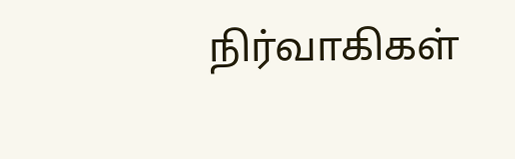நிர்வாகிகள்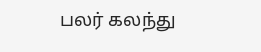பலர் கலந்து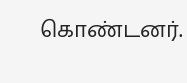கொண்டனர்.